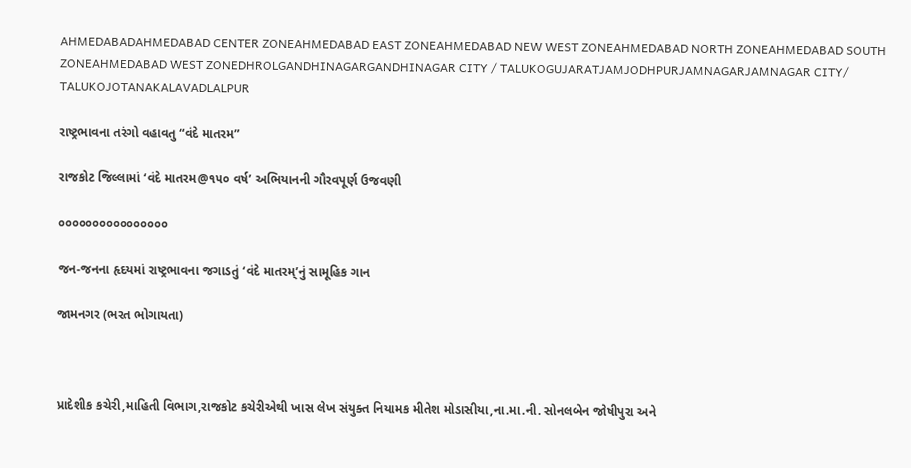AHMEDABADAHMEDABAD CENTER ZONEAHMEDABAD EAST ZONEAHMEDABAD NEW WEST ZONEAHMEDABAD NORTH ZONEAHMEDABAD SOUTH ZONEAHMEDABAD WEST ZONEDHROLGANDHINAGARGANDHINAGAR CITY / TALUKOGUJARATJAMJODHPURJAMNAGARJAMNAGAR CITY/ TALUKOJOTANAKALAVADLALPUR

રાષ્ટ્રભાવના તરંગો વહાવતુ “વંદે માતરમ”

રાજકોટ જિલ્લામાં ‘વંદે માતરમ@૧૫૦ વર્ષ’ અભિયાનની ગૌરવપૂર્ણ ઉજવણી

૦૦૦૦૦૦૦૦૦૦૦૦૦૦૦૦

જન-જનના હૃદયમાં રાષ્ટ્રભાવના જગાડતું ‘વંદે માતરમ્’નું સામૂહિક ગાન

જામનગર (ભરત ભોગાયતા)



પ્રાદેશીક કચેરી,માહિતી વિભાગ,રાજકોટ કચેરીએથી ખાસ લેખ સંયુક્ત નિયામક મીતેશ મોડાસીયા,ના.મા.ની. સોનલબેન જોષીપુરા અને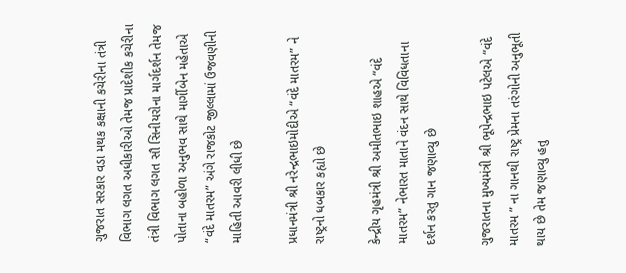ગુજરાત સરકાર વડા મથક કક્ષાની કચેરીના તંત્રી વિભાગ લગત અધીકારીઓ તેમજ પ્રાદેશીક કચેરીના તંત્રી વિભાગ લગત સૌ સિનીયરોના માર્ગદર્શન તેમજ પોતાના બહોળા અનુભવ સાથે માર્ગીબેન મહેતાએ “વંદે માતરમ” અંગે રાજકોટ જીલ્લામાં ઉજવણીની માહિતી આવરી લીધી છે

પ્રધાનમંત્રી શ્રી નરેન્દ્રભાઇમોદીએ “વંદે માતરમ” ને રાષ્ટ્રનો ધબકાર કહ્યો છે

કેન્દ્રીય ગૃહમંત્રી શ્રી અમીતભાઇ શાહએ “વંદે માતરમ” નેભારત માતાને વંદન સાથે વિવિધતાના દર્શન કરતુ ગાન જણાવ્યુ છે

ગુજરાતના મુખ્યમંત્રી શ્રી ભૂપેન્દ્રભાઇ પટેલએ “વંદે માતરમ ” ના ગાનથી રાષ્ટ્ર પ્રેમના તરંગોની અનુભૂતી થાય છે તેમ જણાવ્યુ હતુ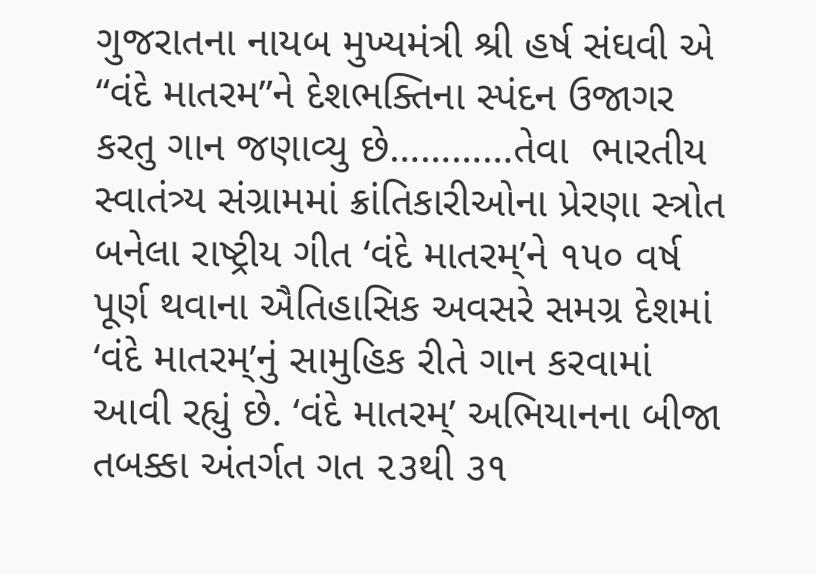ગુજરાતના નાયબ મુખ્યમંત્રી શ્રી હર્ષ સંઘવી એ “વંદે માતરમ”ને દેશભક્તિના સ્પંદન ઉજાગર કરતુ ગાન જણાવ્યુ છે…………તેવા  ભારતીય સ્વાતંત્ર્ય સંગ્રામમાં ક્રાંતિકારીઓના પ્રેરણા સ્ત્રોત બનેલા રાષ્ટ્રીય ગીત ‘વંદે માતરમ્’ને ૧૫૦ વર્ષ પૂર્ણ થવાના ઐતિહાસિક અવસરે સમગ્ર દેશમાં ‘વંદે માતરમ્’નું સામુહિક રીતે ગાન કરવામાં આવી રહ્યું છે. ‘વંદે માતરમ્’ અભિયાનના બીજા તબક્કા અંતર્ગત ગત ૨૩થી ૩૧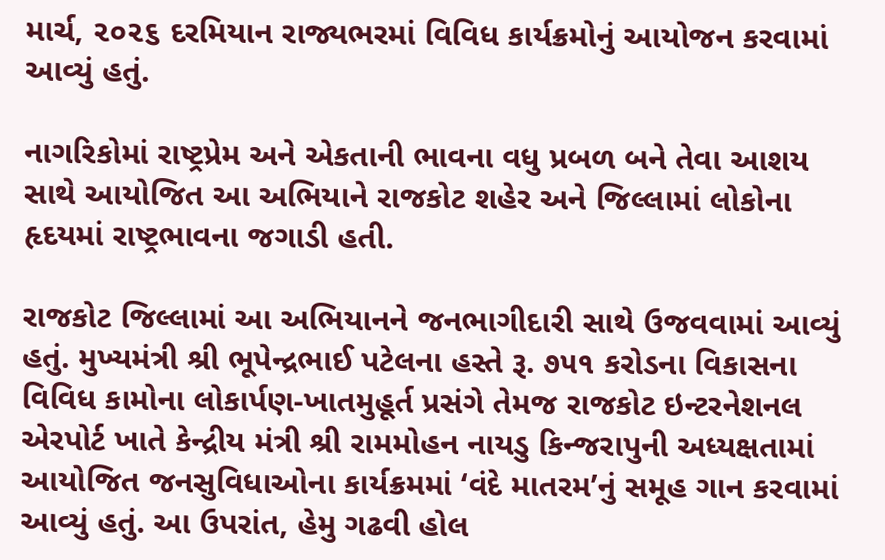માર્ચ, ૨૦૨૬ દરમિયાન રાજ્યભરમાં વિવિધ કાર્યક્રમોનું આયોજન કરવામાં આવ્યું હતું.

નાગરિકોમાં રાષ્ટ્રપ્રેમ અને એકતાની ભાવના વધુ પ્રબળ બને તેવા આશય સાથે આયોજિત આ અભિયાને રાજકોટ શહેર અને જિલ્લામાં લોકોના હૃદયમાં રાષ્ટ્રભાવના જગાડી હતી.

રાજકોટ જિલ્લામાં આ અભિયાનને જનભાગીદારી સાથે ઉજવવામાં આવ્યું હતું. મુખ્યમંત્રી શ્રી ભૂપેન્દ્રભાઈ પટેલના હસ્તે રૂ. ૭૫૧ કરોડના વિકાસના વિવિધ કામોના લોકાર્પણ-ખાતમુહૂર્ત પ્રસંગે તેમજ રાજકોટ ઇન્ટરનેશનલ એરપોર્ટ ખાતે કેન્દ્રીય મંત્રી શ્રી રામમોહન નાયડુ કિન્જરાપુની અધ્યક્ષતામાં આયોજિત જનસુવિધાઓના કાર્યક્રમમાં ‘વંદે માતરમ’નું સમૂહ ગાન કરવામાં આવ્યું હતું. આ ઉપરાંત, હેમુ ગઢવી હોલ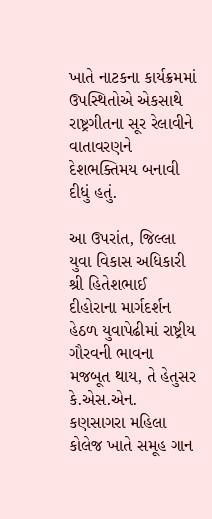ખાતે નાટકના કાર્યક્રમમાં ઉપસ્થિતોએ એકસાથે રાષ્ટ્રગીતના સૂર રેલાવીને વાતાવરણને દેશભક્તિમય બનાવી દીધું હતું.

આ ઉપરાંત, જિલ્લા યુવા વિકાસ અધિકારી શ્રી હિતેશભાઈ દીહોરાના માર્ગદર્શન હેઠળ યુવાપેઢીમાં રાષ્ટ્રીય ગૌરવની ભાવના મજબૂત થાય, તે હેતુસર કે.એસ.એન. કણસાગરા મહિલા કોલેજ ખાતે સમૂહ ગાન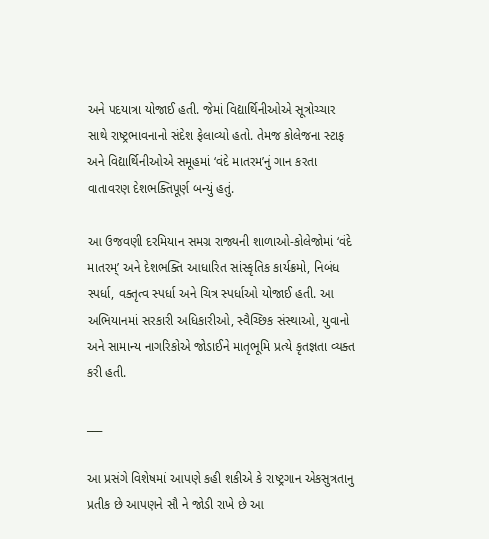અને પદયાત્રા યોજાઈ હતી. જેમાં વિદ્યાર્થિનીઓએ સૂત્રોચ્ચાર સાથે રાષ્ટ્રભાવનાનો સંદેશ ફેલાવ્યો હતો. તેમજ કોલેજના સ્ટાફ અને વિદ્યાર્થિનીઓએ સમૂહમાં ‘વંદે માતરમ’નું ગાન કરતા વાતાવરણ દેશભક્તિપૂર્ણ બન્યું હતું.

આ ઉજવણી દરમિયાન સમગ્ર રાજ્યની શાળાઓ-કોલેજોમાં ‘વંદે માતરમ્’ અને દેશભક્તિ આધારિત સાંસ્કૃતિક કાર્યક્રમો, નિબંધ સ્પર્ધા, વક્તૃત્વ સ્પર્ધા અને ચિત્ર સ્પર્ધાઓ યોજાઈ હતી. આ અભિયાનમાં સરકારી અધિકારીઓ, સ્વૈચ્છિક સંસ્થાઓ, યુવાનો અને સામાન્ય નાગરિકોએ જોડાઈને માતૃભૂમિ પ્રત્યે કૃતજ્ઞતા વ્યક્ત કરી હતી.

___

આ પ્રસંગે વિશેષમાં આપણે કહી શકીએ કે રાષ્ટ્રગાન એકસુત્રતાનુ પ્રતીક છે આપણને સૌ ને જોડી રાખે છે આ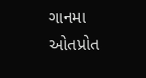ગાનમા ઓતપ્રોત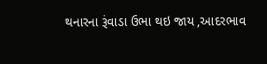થનારના રૂંવાડા ઉભા થઇ જાય ,આદરભાવ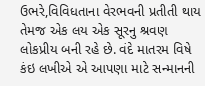ઉભરે,વિવિધતાના વેરભવની પ્રતીતી થાય તેમજ એક લય એક સૂરનુ શ્રવણ લોકપ્રીય બની રહે છે. વંદે માતરમ વિષે કંઇ લખીએ એ આપણા માટે સન્માનની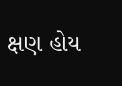ક્ષણ હોય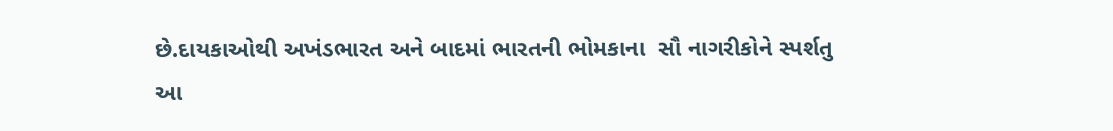છે.દાયકાઓથી અખંડભારત અને બાદમાં ભારતની ભોમકાના  સૌ નાગરીકોને સ્પર્શતુ આ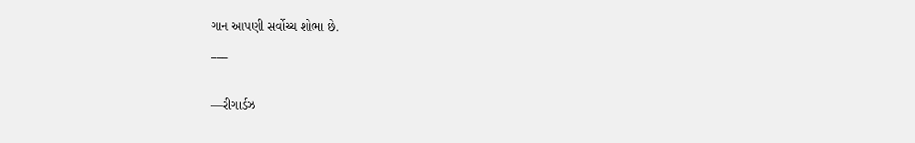ગાન આપણી સર્વોચ્ચ શોભા છે.
___

—રીગાર્ડઝ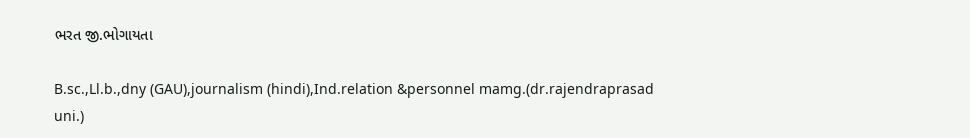ભરત જી.ભોગાયતા

B.sc.,Ll.b.,dny (GAU),journalism (hindi),Ind.relation &personnel mamg.(dr.rajendraprasad uni.)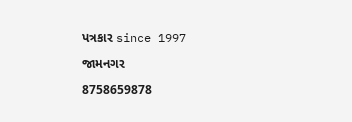પત્રકાર since 1997

જામનગર

8758659878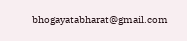bhogayatabharat@gmail.com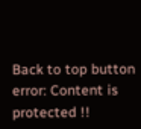Back to top button
error: Content is protected !!